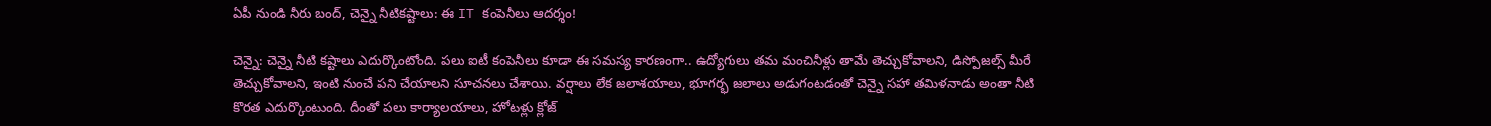ఏపీ నుండి నీరు బంద్, చెన్నై నీటికష్టాలు: ఈ IT కంపెనీలు ఆదర్శం!

చెన్నై: చెన్నై నీటి కష్టాలు ఎదుర్కొంటోంది. పలు ఐటీ కంపెనీలు కూడా ఈ సమస్య కారణంగా.. ఉద్యోగులు తమ మంచినీళ్లు తామే తెచ్చుకోవాలని, డిస్పోజల్స్ మీరే తెచ్చుకోవాలని, ఇంటి నుంచే పని చేయాలని సూచనలు చేశాయి. వర్షాలు లేక జలాశయాలు, భూగర్భ జలాలు అడుగంటడంతో చెన్నై సహా తమిళనాడు అంతా నీటి కొరత ఎదుర్కొంటుంది. దీంతో పలు కార్యాలయాలు, హోటళ్లు క్లోజ్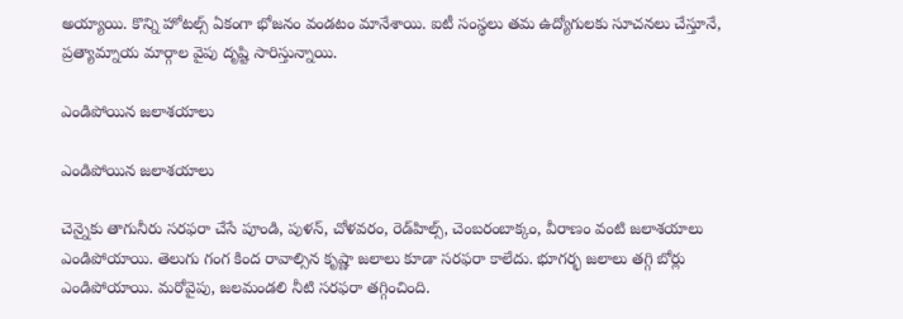అయ్యాయి. కొన్ని హోటల్స్ ఏకంగా భోజనం వండటం మానేశాయి. ఐటీ సంస్థలు తమ ఉద్యోగులకు సూచనలు చేస్తూనే, ప్రత్యామ్నాయ మార్గాల వైపు దృష్టి సారిస్తున్నాయి.

ఎండిపోయిన జలాశయాలు

ఎండిపోయిన జలాశయాలు

చెన్నైకు తాగునీరు సరఫరా చేసే పూండి, పుళన్, చోళవరం, రెడ్‌హిల్స్, చెంబరంబాక్కం, వీరాణం వంటి జలాశయాలు ఎండిపోయాయి. తెలుగు గంగ కింద రావాల్సిన కృష్ణా జలాలు కూడా సరఫరా కాలేదు. భూగర్భ జలాలు తగ్గి బోర్లు ఎండిపోయాయి. మరోవైపు, జలమండలి నీటి సరఫరా తగ్గించింది.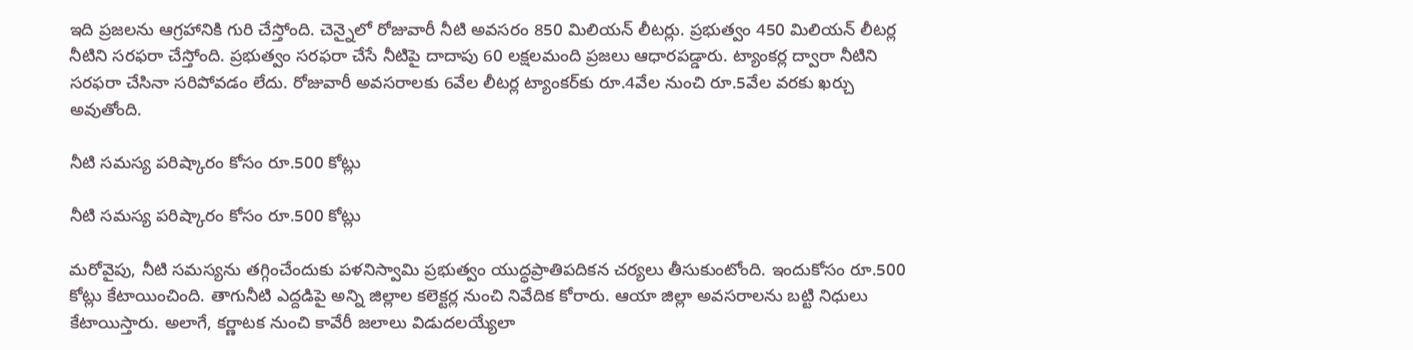ఇది ప్రజలను ఆగ్రహానికి గురి చేస్తోంది. చెన్నైలో రోజువారీ నీటి అవసరం 850 మిలియన్ లీటర్లు. ప్రభుత్వం 450 మిలియన్ లీటర్ల నీటిని సరఫరా చేస్తోంది. ప్రభుత్వం సరఫరా చేసే నీటిపై దాదాపు 60 లక్షలమంది ప్రజలు ఆధారపడ్డారు. ట్యాంకర్ల ద్వారా నీటిని సరఫరా చేసినా సరిపోవడం లేదు. రోజువారీ అవసరాలకు 6వేల లీటర్ల ట్యాంకర్‌కు రూ.4వేల నుంచి రూ.5వేల వరకు ఖర్చు అవుతోంది.

నీటి సమస్య పరిష్కారం కోసం రూ.500 కోట్లు

నీటి సమస్య పరిష్కారం కోసం రూ.500 కోట్లు

మరోవైపు, నీటి సమస్యను తగ్గించేందుకు పళనిస్వామి ప్రభుత్వం యుద్ధప్రాతిపదికన చర్యలు తీసుకుంటోంది. ఇందుకోసం రూ.500 కోట్లు కేటాయించింది. తాగునీటి ఎద్దడిపై అన్ని జిల్లాల కలెక్టర్ల నుంచి నివేదిక కోరారు. ఆయా జిల్లా అవసరాలను బట్టి నిధులు కేటాయిస్తారు. అలాగే, కర్ణాటక నుంచి కావేరీ జలాలు విడుదలయ్యేలా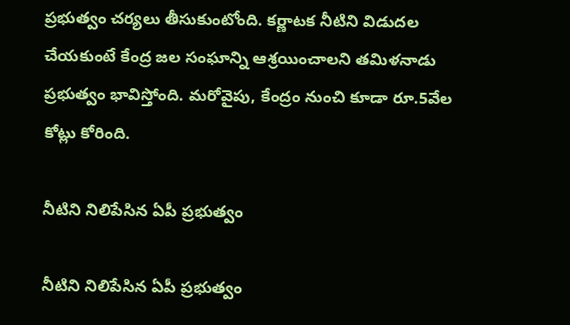ప్రభుత్వం చర్యలు తీసుకుంటోంది. కర్ణాటక నీటిని విడుదల చేయకుంటే కేంద్ర జల సంఘాన్ని ఆశ్రయించాలని తమిళనాడు ప్రభుత్వం భావిస్తోంది. మరోవైపు, కేంద్రం నుంచి కూడా రూ.5వేల కోట్లు కోరింది.

నీటిని నిలిపేసిన ఏపీ ప్రభుత్వం

నీటిని నిలిపేసిన ఏపీ ప్రభుత్వం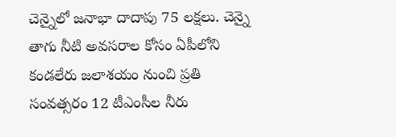చెన్నైలో జనాభా దాదాపు 75 లక్షలు. చెన్నై తాగు నీటి అవసరాల కోసం ఏపీలోని కండలేరు జలాశయం నుంచి ప్రతి సంవత్సరం 12 టీఎంసీల నీరు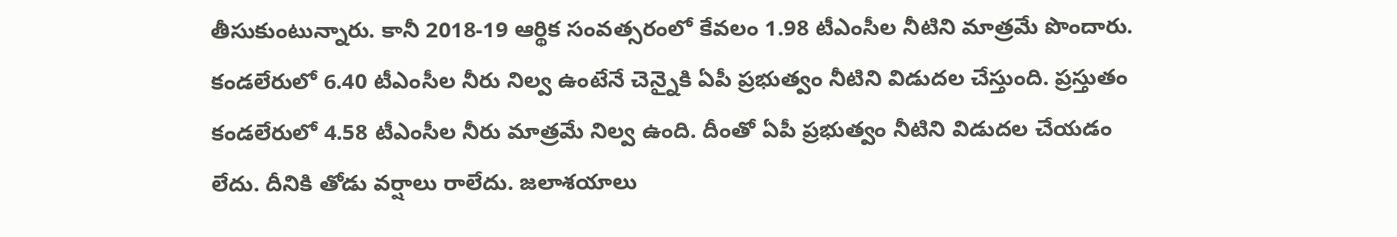తీసుకుంటున్నారు. కానీ 2018-19 ఆర్థిక సంవత్సరంలో కేవలం 1.98 టీఎంసీల నీటిని మాత్రమే పొందారు. కండలేరులో 6.40 టీఎంసీల నీరు నిల్వ ఉంటేనే చెన్నైకి ఏపీ ప్రభుత్వం నీటిని విడుదల చేస్తుంది. ప్రస్తుతం కండలేరులో 4.58 టీఎంసీల నీరు మాత్రమే నిల్వ ఉంది. దీంతో ఏపీ ప్రభుత్వం నీటిని విడుదల చేయడం లేదు. దీనికి తోడు వర్షాలు రాలేదు. జలాశయాలు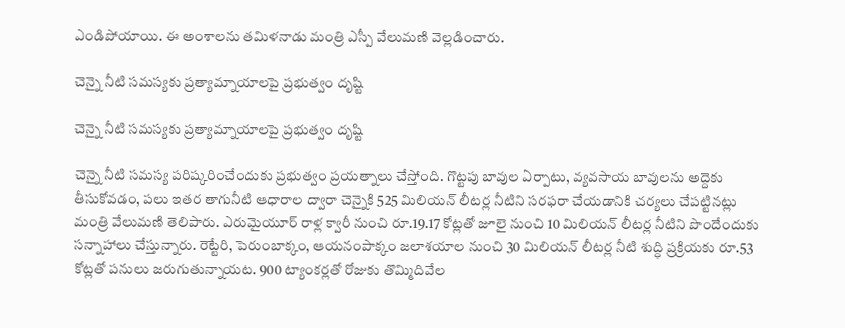ఎండిపోయాయి. ఈ అంశాలను తమిళనాడు మంత్రి ఎస్పీ వేలుమణి వెల్లడించారు.

చెన్నై నీటి సమస్యకు ప్రత్యామ్నాయాలపై ప్రభుత్వం దృష్టి

చెన్నై నీటి సమస్యకు ప్రత్యామ్నాయాలపై ప్రభుత్వం దృష్టి

చెన్నై నీటి సమస్య పరిష్కరించేందుకు ప్రభుత్వం ప్రయత్నాలు చేస్తోంది. గొట్టపు బావుల ఏర్పాటు, వ్యవసాయ బావులను అద్దెకు తీసుకోవడం, పలు ఇతర తాగునీటి ఆధారాల ద్వారా చెన్నైకి 525 మిలియన్ లీటర్ల నీటిని సరఫరా చేయడానికి చర్యలు చేపట్టినట్లు మంత్రి వేలుమణి తెలిపారు. ఎరుమైయూర్‌ రాళ్ల క్వారీ నుంచి రూ.19.17 కోట్లతో జూలై నుంచి 10 మిలియన్ లీటర్ల నీటిని పొందేందుకు సన్నాహాలు చేస్తున్నారు. రెట్టేరి, పెరుంబాక్కం, ఆయనంపాక్కం జలాశయాల నుంచి 30 మిలియన్ లీటర్ల నీటి శుద్ధి ప్రక్రియకు రూ.53 కోట్లతో పనులు జరుగుతున్నాయట. 900 ట్యాంకర్లతో రోజుకు తొమ్మిదివేల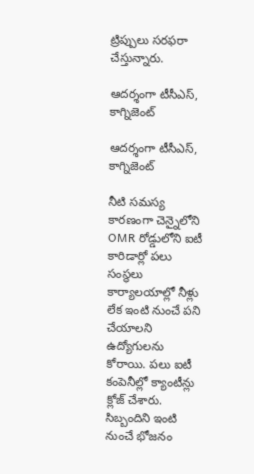ట్రిప్పులు సరఫరా చేస్తున్నారు.

ఆదర్శంగా టీసీఎస్, కాగ్నిజెంట్

ఆదర్శంగా టీసీఎస్, కాగ్నిజెంట్

నీటి సమస్య కారణంగా చెన్నైలోని OMR రోడ్డులోని ఐటీ కారిడార్లో పలు సంస్థలు కార్యాలయాల్లో నీళ్లు లేక ఇంటి నుంచే పని చేయాలని ఉద్యోగులను కోరాయి. పలు ఐటీ కంపెనీల్లో క్యాంటీన్లు క్లోజ్ చేశారు. సిబ్బందిని ఇంటి నుంచే భోజనం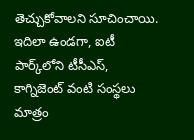తెచ్చుకోవాలని సూచించాయి. ఇదిలా ఉండగా, ఐటీ పార్క్‌లోని టీసీఎస్, కాగ్నిజెంట్ వంటి సంస్థలు మాత్రం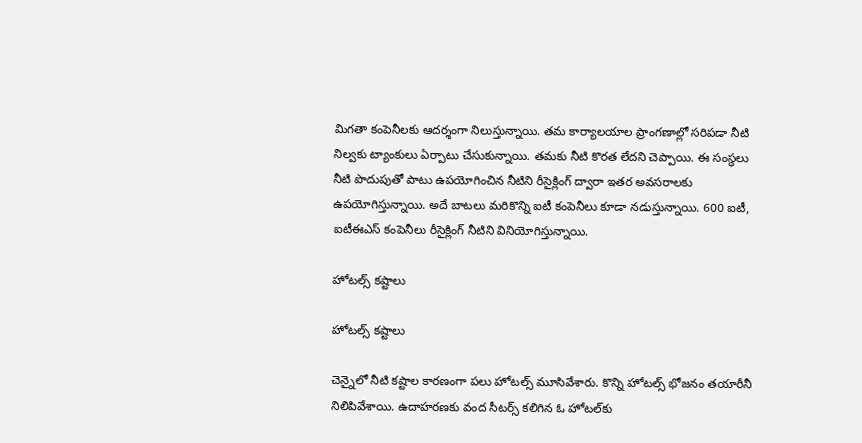మిగతా కంపెనీలకు ఆదర్శంగా నిలుస్తున్నాయి. తమ కార్యాలయాల ప్రాంగణాల్లో సరిపడా నీటి నిల్వకు ట్యాంకులు ఏర్పాటు చేసుకున్నాయి. తమకు నీటి కొరత లేదని చెప్పాయి. ఈ సంస్థలు నీటి పొదుపుతో పాటు ఉపయోగించిన నీటిని రీసైక్లింగ్ ద్వారా ఇతర అవసరాలకు ఉపయోగిస్తున్నాయి. అదే బాటలు మరికొన్ని ఐటీ కంపెనీలు కూడా నడుస్తున్నాయి. 600 ఐటీ, ఐటీఈఎస్ కంపెనీలు రీసైక్లింగ్ నీటిని వినియోగిస్తున్నాయి.

హోటల్స్ కష్టాలు

హోటల్స్ కష్టాలు

చెన్నైలో నీటి కష్టాల కారణంగా పలు హోటల్స్ మూసివేశారు. కొన్ని హోటల్స్ భోజనం తయారీనీ నిలిపివేశాయి. ఉదాహరణకు వంద సీటర్స్ కలిగిన ఓ హోటల్‌కు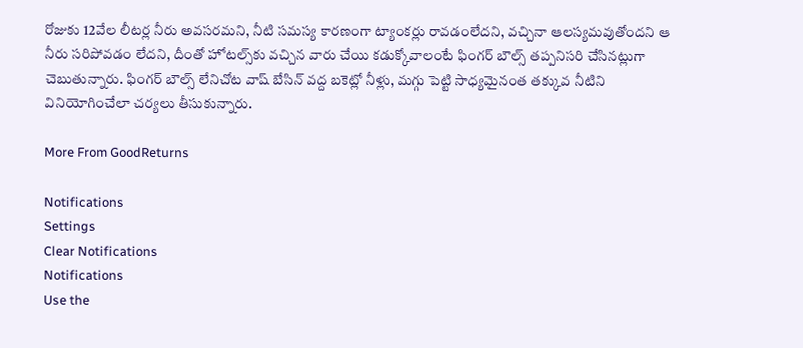రోజుకు 12వేల లీటర్ల నీరు అవసరమని, నీటి సమస్య కారణంగా ట్యాంకర్లు రావడంలేదని, వచ్చినా ఆలస్యమవుతోందని ఆ నీరు సరిపోవడం లేదని, దీంతో హోటల్స్‌కు వచ్చిన వారు చేయి కడుక్కోవాలంటే ఫింగర్ బౌల్స్ తప్పనిసరి చేసినట్లుగా చెబుతున్నారు. ఫింగర్ బౌల్స్ లేనిచోట వాష్ బేసిన్ వద్ద బకెట్లో నీళ్లు, మగ్గు పెట్టి సాధ్యమైనంత తక్కువ నీటిని వినియోగించేలా చర్యలు తీసుకున్నారు.

More From GoodReturns

Notifications
Settings
Clear Notifications
Notifications
Use the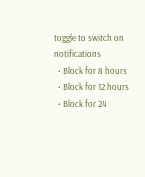toggle to switch on notifications
  • Block for 8 hours
  • Block for 12 hours
  • Block for 24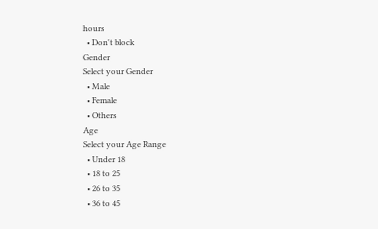hours
  • Don't block
Gender
Select your Gender
  • Male
  • Female
  • Others
Age
Select your Age Range
  • Under 18
  • 18 to 25
  • 26 to 35
  • 36 to 45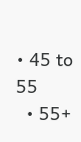• 45 to 55
  • 55+